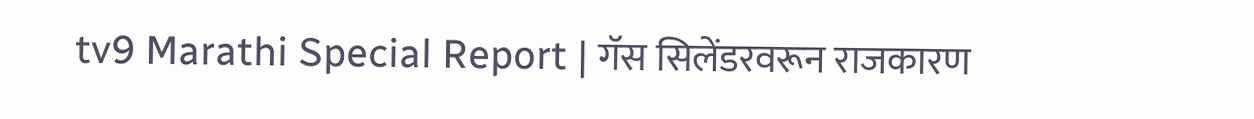tv9 Marathi Special Report | गॅस सिलेंडरवरून राजकारण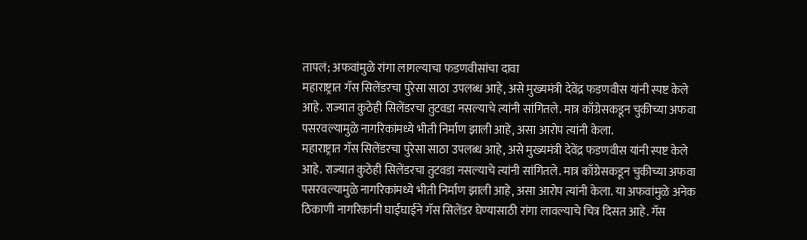तापलं; अफवांमुळे रांगा लागल्याचा फडणवीसांचा दावा
महाराष्ट्रात गॅस सिलेंडरचा पुरेसा साठा उपलब्ध आहे, असे मुख्यमंत्री देवेंद्र फडणवीस यांनी स्पष्ट केले आहे. राज्यात कुठेही सिलेंडरचा तुटवडा नसल्याचे त्यांनी सांगितले. मात्र काँग्रेसकडून चुकीच्या अफवा पसरवल्यामुळे नागरिकांमध्ये भीती निर्माण झाली आहे, असा आरोप त्यांनी केला.
महाराष्ट्रात गॅस सिलेंडरचा पुरेसा साठा उपलब्ध आहे, असे मुख्यमंत्री देवेंद्र फडणवीस यांनी स्पष्ट केले आहे. राज्यात कुठेही सिलेंडरचा तुटवडा नसल्याचे त्यांनी सांगितले. मात्र काँग्रेसकडून चुकीच्या अफवा पसरवल्यामुळे नागरिकांमध्ये भीती निर्माण झाली आहे, असा आरोप त्यांनी केला. या अफवांमुळे अनेक ठिकाणी नागरिकांनी घाईघाईने गॅस सिलेंडर घेण्यासाठी रांगा लावल्याचे चित्र दिसत आहे. गॅस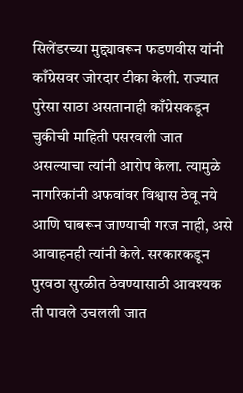सिलेंडरच्या मुद्द्यावरून फडणवीस यांनी काँग्रेसवर जोरदार टीका केली. राज्यात पुरेसा साठा असतानाही काँग्रेसकडून चुकीची माहिती पसरवली जात असल्याचा त्यांनी आरोप केला. त्यामुळे नागरिकांनी अफवांवर विश्वास ठेवू नये आणि घाबरून जाण्याची गरज नाही, असे आवाहनही त्यांनी केले. सरकारकडून पुरवठा सुरळीत ठेवण्यासाठी आवश्यक ती पावले उचलली जात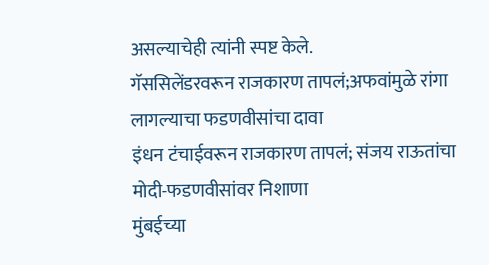असल्याचेही त्यांनी स्पष्ट केले.
गॅससिलेंडरवरून राजकारण तापलं;अफवांमुळे रांगा लागल्याचा फडणवीसांचा दावा
इंधन टंचाईवरून राजकारण तापलं; संजय राऊतांचा मोदी-फडणवीसांवर निशाणा
मुंबईच्या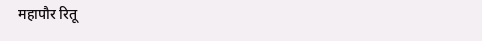महापौर रितू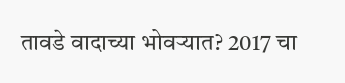तावडे वादाच्या भोवऱ्यात? 2017 चा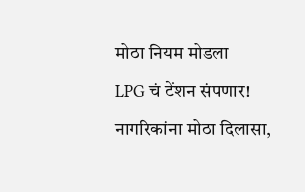मोठा नियम मोडला
LPG चं टेंशन संपणार! नागरिकांना मोठा दिलासा,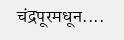चंद्रपूरमधून....